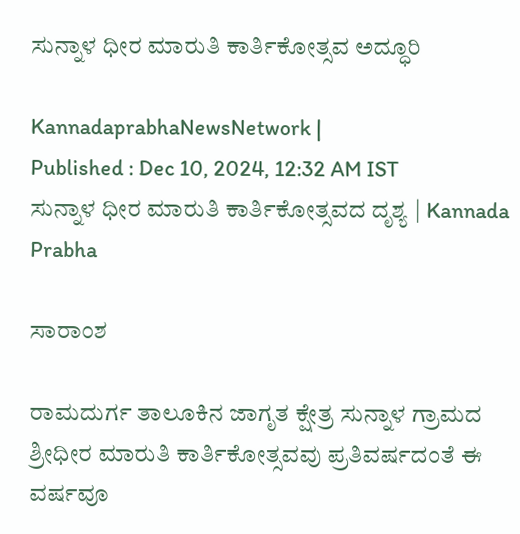ಸುನ್ನಾಳ ಧೀರ ಮಾರುತಿ ಕಾರ್ತಿಕೋತ್ಸವ ಅದ್ಧೂರಿ

KannadaprabhaNewsNetwork |
Published : Dec 10, 2024, 12:32 AM IST
ಸುನ್ನಾಳ ಧೀರ ಮಾರುತಿ ಕಾರ್ತಿಕೋತ್ಸವದ ದೃಶ್ಯ | Kannada Prabha

ಸಾರಾಂಶ

ರಾಮದುರ್ಗ ತಾಲೂಕಿನ ಜಾಗೃತ ಕ್ಷೇತ್ರ ಸುನ್ನಾಳ ಗ್ರಾಮದ ಶ್ರೀಧೀರ ಮಾರುತಿ ಕಾರ್ತಿಕೋತ್ಸವವು ಪ್ರತಿವರ್ಷದಂತೆ ಈ ವರ್ಷವೂ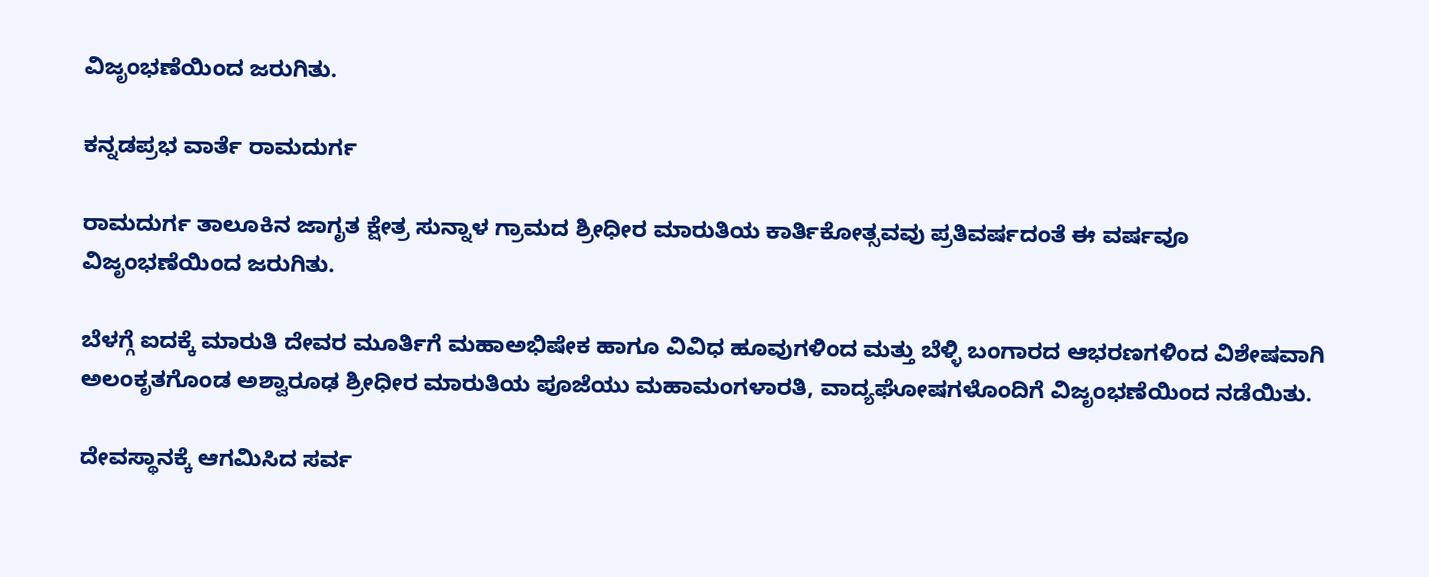ವಿಜೃಂಭಣೆಯಿಂದ ಜರುಗಿತು.

ಕನ್ನಡಪ್ರಭ ವಾರ್ತೆ ರಾಮದುರ್ಗ

ರಾಮದುರ್ಗ ತಾಲೂಕಿನ ಜಾಗೃತ ಕ್ಷೇತ್ರ ಸುನ್ನಾಳ ಗ್ರಾಮದ ಶ್ರೀಧೀರ ಮಾರುತಿಯ ಕಾರ್ತಿಕೋತ್ಸವವು ಪ್ರತಿವರ್ಷದಂತೆ ಈ ವರ್ಷವೂ ವಿಜೃಂಭಣೆಯಿಂದ ಜರುಗಿತು.

ಬೆಳಗ್ಗೆ ಐದಕ್ಕೆ ಮಾರುತಿ ದೇವರ ಮೂರ್ತಿಗೆ ಮಹಾಅಭಿಷೇಕ ಹಾಗೂ ವಿವಿಧ ಹೂವುಗಳಿಂದ ಮತ್ತು ಬೆಳ್ಳಿ ಬಂಗಾರದ ಆಭರಣಗಳಿಂದ ವಿಶೇಷವಾಗಿ ಅಲಂಕೃತಗೊಂಡ ಅಶ್ವಾರೂಢ ಶ್ರೀಧೀರ ಮಾರುತಿಯ ಪೂಜೆಯು ಮಹಾಮಂಗಳಾರತಿ, ವಾದ್ಯಘೋಷಗಳೊಂದಿಗೆ ವಿಜೃಂಭಣೆಯಿಂದ ನಡೆಯಿತು.

ದೇವಸ್ಥಾನಕ್ಕೆ ಆಗಮಿಸಿದ ಸರ್ವ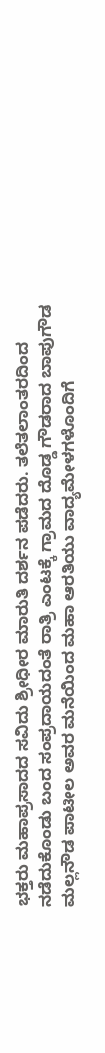ಭಕ್ತರು ಮಹಾಪ್ರಸಾದದ ಸವಿದು ಶ್ರೀಧೀರ ಮಾರುತಿ ದರ್ಶನ ಪಡೆದರು. ತಲೆತಲಾಂತರದಿಂದ ನಡೆದುಕೊಂಡು ಬಂದ ಸಂಪ್ರದಾಯದಂತೆ ರಾತ್ರಿ ಎಂಟಕ್ಕೆ ಗ್ರಾಮದ ದೊಡ್ಡ ಗೌಡರಾದ ಬಾಪುಗೌಡ ಮಲ್ಲನೌಡ ಪಾಟೀಲ ಅವರ ಮನೆಯಿಂದ ಮಹಾ ಆರತಿಯು ವಾದ್ಯಮೇಳಗಳೊಂದಿಗೆ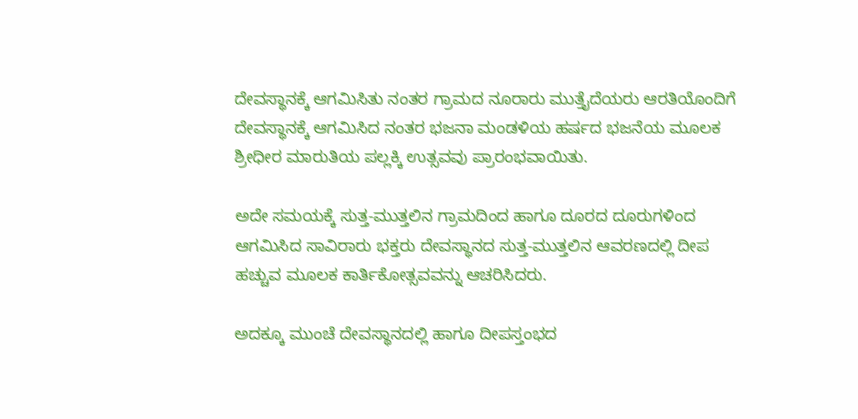ದೇವಸ್ಥಾನಕ್ಕೆ ಆಗಮಿಸಿತು ನಂತರ ಗ್ರಾಮದ ನೂರಾರು ಮುತ್ತೈದೆಯರು ಆರತಿಯೊಂದಿಗೆ ದೇವಸ್ಥಾನಕ್ಕೆ ಆಗಮಿಸಿದ ನಂತರ ಭಜನಾ ಮಂಡಳಿಯ ಹರ್ಷದ ಭಜನೆಯ ಮೂಲಕ ಶ್ರೀಧೀರ ಮಾರುತಿಯ ಪಲ್ಲಕ್ಕಿ ಉತ್ಸವವು ಪ್ರಾರಂಭವಾಯಿತು.

ಅದೇ ಸಮಯಕ್ಕೆ ಸುತ್ತ-ಮುತ್ತಲಿನ ಗ್ರಾಮದಿಂದ ಹಾಗೂ ದೂರದ ದೂರುಗಳಿಂದ ಆಗಮಿಸಿದ ಸಾವಿರಾರು ಭಕ್ತರು ದೇವಸ್ಥಾನದ ಸುತ್ತ-ಮುತ್ತಲಿನ ಆವರಣದಲ್ಲಿ ದೀಪ ಹಚ್ಚುವ ಮೂಲಕ ಕಾರ್ತಿಕೋತ್ಸವವನ್ನು ಆಚರಿಸಿದರು.

ಅದಕ್ಕೂ ಮುಂಚೆ ದೇವಸ್ಥಾನದಲ್ಲಿ ಹಾಗೂ ದೀಪಸ್ತಂಭದ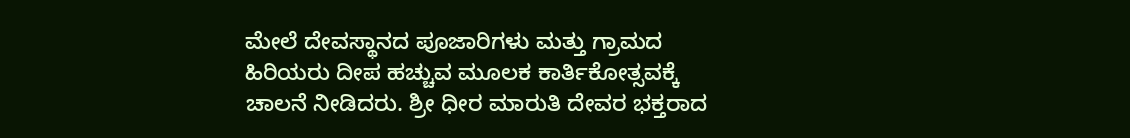ಮೇಲೆ ದೇವಸ್ಥಾನದ ಪೂಜಾರಿಗಳು ಮತ್ತು ಗ್ರಾಮದ ಹಿರಿಯರು ದೀಪ ಹಚ್ಚುವ ಮೂಲಕ ಕಾರ್ತಿಕೋತ್ಸವಕ್ಕೆ ಚಾಲನೆ ನೀಡಿದರು. ಶ್ರೀ ಧೀರ ಮಾರುತಿ ದೇವರ ಭಕ್ತರಾದ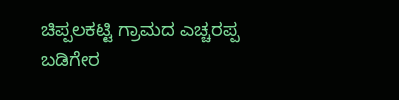ಚಿಪ್ಪಲಕಟ್ಟಿ ಗ್ರಾಮದ ಎಚ್ಚರಪ್ಪ ಬಡಿಗೇರ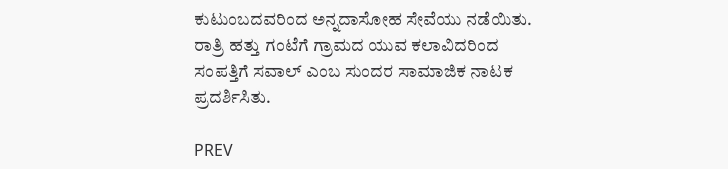ಕುಟುಂಬದವರಿಂದ ಅನ್ನದಾಸೋಹ ಸೇವೆಯು ನಡೆಯಿತು. ರಾತ್ರಿ ಹತ್ತು ಗಂಟೆಗೆ ಗ್ರಾಮದ ಯುವ ಕಲಾವಿದರಿಂದ ಸಂಪತ್ತಿಗೆ ಸವಾಲ್ ಎಂಬ ಸುಂದರ ಸಾಮಾಜಿಕ ನಾಟಕ ಪ್ರದರ್ಶಿಸಿತು.

PREV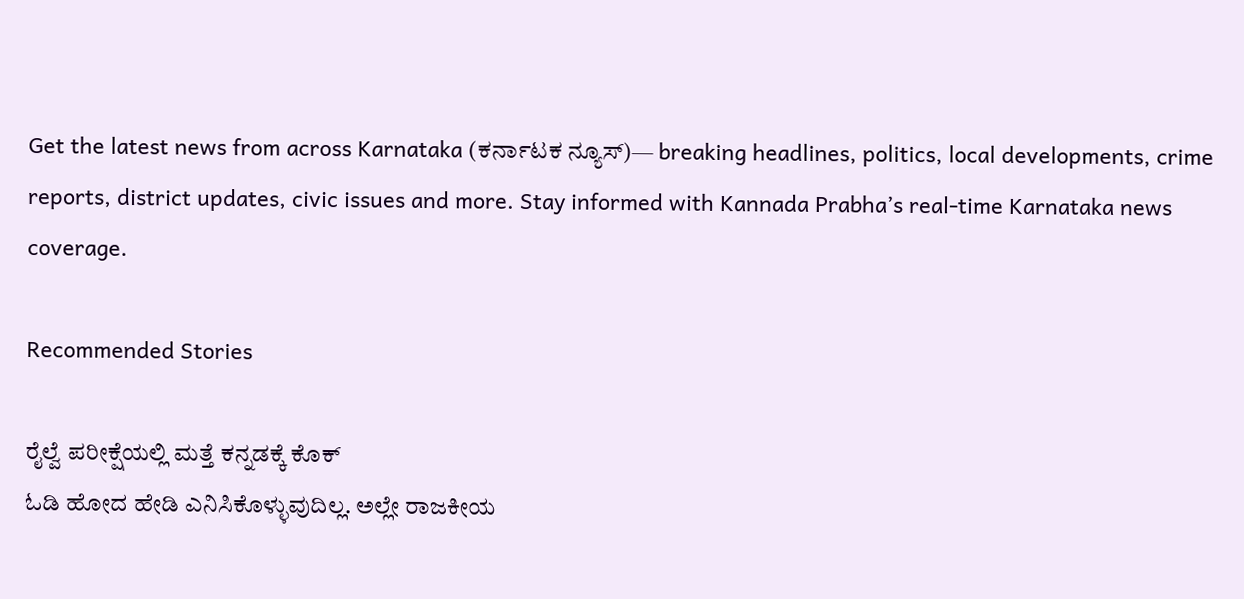Get the latest news from across Karnataka (ಕರ್ನಾಟಕ ನ್ಯೂಸ್)— breaking headlines, politics, local developments, crime reports, district updates, civic issues and more. Stay informed with Kannada Prabha’s real‑time Karnataka news coverage.

Recommended Stories

ರೈಲ್ವೆ ಪರೀಕ್ಷೆಯಲ್ಲಿ ಮತ್ತೆ ಕನ್ನಡಕ್ಕೆ ಕೊಕ್
ಓಡಿ ಹೋದ ಹೇಡಿ ಎನಿಸಿಕೊಳ್ಳುವುದಿಲ್ಲ. ಅಲ್ಲೇ ರಾಜಕೀಯ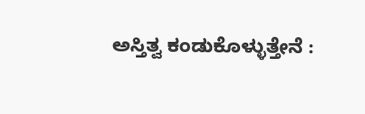ಅಸ್ತಿತ್ವ ಕಂಡುಕೊಳ್ಳುತ್ತೇನೆ :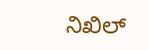ನಿಖಿಲ್‌